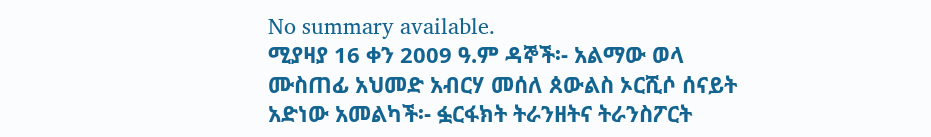No summary available.
ሚያዛያ 16 ቀን 2009 ዓ.ም ዳኞች፡- አልማው ወላ ሙስጠፊ አህመድ አብርሃ መሰለ ጰውልስ ኦርሺሶ ሰናይት አድነው አመልካች፡- ፏርፋክት ትራንዘትና ትራንስፖርት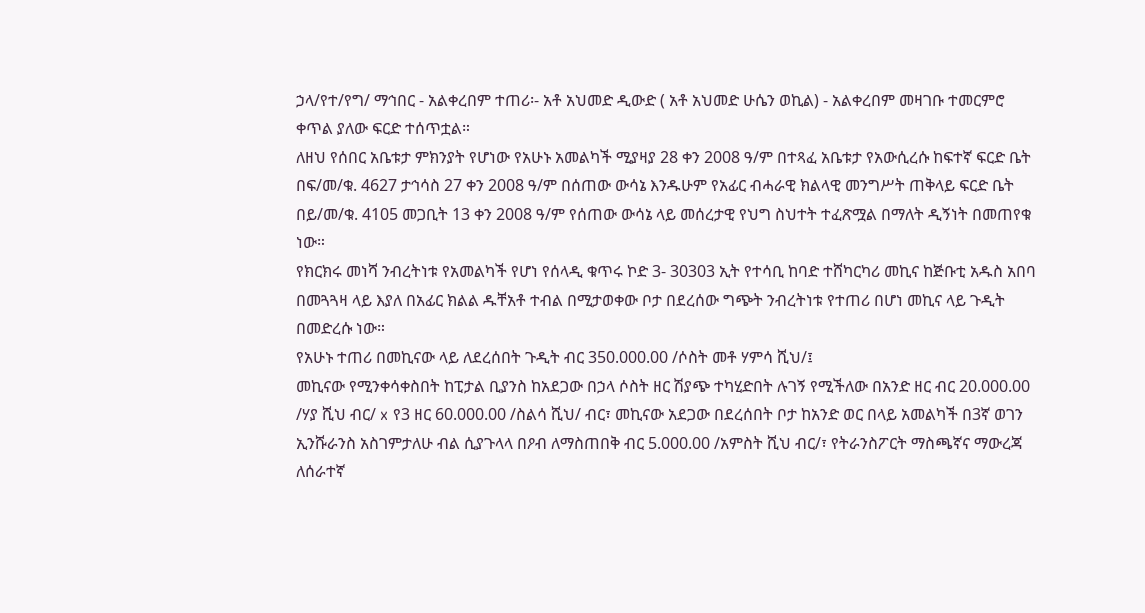ኃላ/የተ/የግ/ ማኅበር - አልቀረበም ተጠሪ፡- አቶ አህመድ ዲውድ ( አቶ አህመድ ሁሴን ወኪል) - አልቀረበም መዛገቡ ተመርምሮ ቀጥል ያለው ፍርድ ተሰጥቷል።
ለዘህ የሰበር አቤቱታ ምክንያት የሆነው የአሁኑ አመልካች ሚያዛያ 28 ቀን 2008 ዓ/ም በተጻፈ አቤቱታ የአውሲረሱ ከፍተኛ ፍርድ ቤት በፍ/መ/ቁ. 4627 ታኅሳስ 27 ቀን 2008 ዓ/ም በሰጠው ውሳኔ እንዱሁም የአፊር ብሓራዊ ክልላዊ መንግሥት ጠቅላይ ፍርድ ቤት በይ/መ/ቁ. 4105 መጋቢት 13 ቀን 2008 ዓ/ም የሰጠው ውሳኔ ላይ መሰረታዊ የህግ ስህተት ተፈጽሟል በማለት ዲኝነት በመጠየቁ ነው።
የክርክሩ መነሻ ንብረትነቱ የአመልካች የሆነ የሰላዲ ቁጥሩ ኮድ 3- 30303 ኢት የተሳቢ ከባድ ተሸካርካሪ መኪና ከጅቡቲ አዱስ አበባ በመጓጓዛ ላይ እያለ በአፊር ክልል ዱቸአቶ ተብል በሚታወቀው ቦታ በደረሰው ግጭት ንብረትነቱ የተጠሪ በሆነ መኪና ላይ ጉዲት በመድረሱ ነው።
የአሁኑ ተጠሪ በመኪናው ላይ ለደረሰበት ጉዲት ብር 350.000.00 /ሶስት መቶ ሃምሳ ሺህ/፤
መኪናው የሚንቀሳቀስበት ከፒታል ቢያንስ ከአደጋው በኃላ ሶስት ዘር ሽያጭ ተካሂድበት ሉገኝ የሚችለው በአንድ ዘር ብር 20.000.00 /ሃያ ሺህ ብር/ x የ3 ዘር 60.000.00 /ስልሳ ሺህ/ ብር፣ መኪናው አደጋው በደረሰበት ቦታ ከአንድ ወር በላይ አመልካች በ3ኛ ወገን ኢንሹራንስ አስገምታለሁ ብል ሲያጉላላ በዖብ ለማስጠበቅ ብር 5.000.00 /አምስት ሺህ ብር/፣ የትራንስፖርት ማስጫኛና ማውረጃ ለሰራተኛ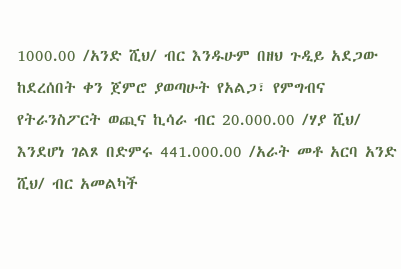1000.00 /አንድ ሺህ/ ብር እንዱሁም በዘህ ጉዲይ አደጋው ከደረሰበት ቀን ጀምሮ ያወጣሁት የአልጋ፣ የምግብና የትራንስፖርት ወጪና ኪሳራ ብር 20.000.00 /ሃያ ሺህ/ እንደሆነ ገልጾ በድምሩ 441.000.00 /አራት መቶ አርባ አንድ ሺህ/ ብር አመልካች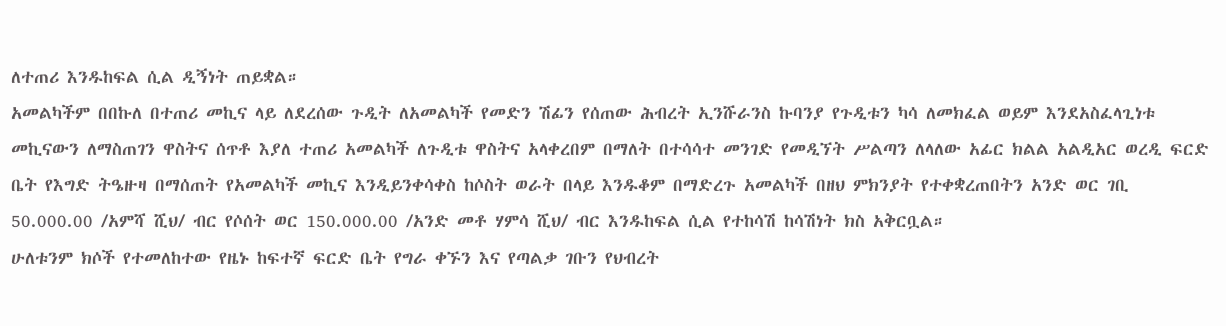ለተጠሪ እንዱከፍል ሲል ዲኝነት ጠይቋል።
አመልካችም በበኩለ በተጠሪ መኪና ላይ ለደረሰው ጉዲት ለአመልካች የመድን ሽፊን የሰጠው ሕብረት ኢንሹራንስ ኩባንያ የጉዲቱን ካሳ ለመክፈል ወይም እንደአስፈላጊነቱ መኪናውን ለማስጠገን ዋስትና ሰጥቶ እያለ ተጠሪ አመልካች ለጉዲቱ ዋስትና አላቀረበም በማለት በተሳሳተ መንገድ የመዲኘት ሥልጣን ለላለው አፊር ክልል አልዲአር ወረዲ ፍርድ ቤት የእግድ ትዔዙዛ በማሰጠት የአመልካች መኪና እንዲይንቀሳቀስ ከሶስት ወራት በላይ እንዱቆም በማድረጉ አመልካች በዘህ ምክንያት የተቀቋረጠበትን አንድ ወር ገቢ 50.000.00 /አምሻ ሺህ/ ብር የሶሰት ወር 150.000.00 /አንድ መቶ ሃምሳ ሺህ/ ብር እንዱከፍል ሲል የተከሳሽ ከሳሽነት ክስ አቅርቧል።
ሁለቱንም ክሶች የተመለከተው የዜኑ ከፍተኛ ፍርድ ቤት የግራ ቀኙን እና የጣልቃ ገቡን የህብረት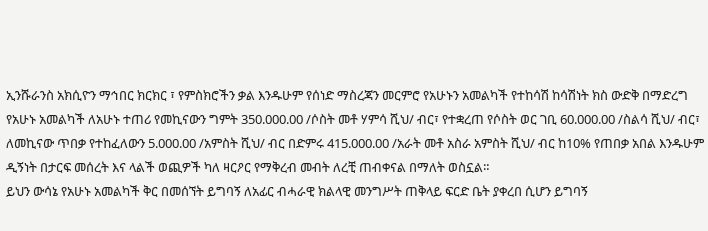ኢንሹራንስ አክሲዮን ማኅበር ክርክር ፣ የምስክሮችን ቃል እንዱሁም የሰነድ ማስረጃን መርምሮ የአሁኑን አመልካች የተከሳሽ ከሳሽነት ክስ ውድቅ በማድረግ የአሁኑ አመልካች ለአሁኑ ተጠሪ የመኪናውን ግምት 350.000.00 /ሶስት መቶ ሃምሳ ሺህ/ ብር፣ የተቋረጠ የሶስት ወር ገቢ 60.000.00 /ስልሳ ሺህ/ ብር፣ ለመኪናው ጥበቃ የተከፈለውን 5.000.00 /አምስት ሺህ/ ብር በድምሩ 415.000.00 /አራት መቶ አስራ አምስት ሺህ/ ብር ከ10% የጠበቃ አበል እንዱሁም ዲኝነት በታርፍ መሰረት እና ላልች ወጪዎች ካለ ዛርዖር የማቅረብ መብት ለረቺ ጠብቀናል በማለት ወስኗል።
ይህን ውሳኔ የአሁኑ አመልካች ቅር በመሰኘት ይግባኝ ለአፊር ብሓራዊ ክልላዊ መንግሥት ጠቅላይ ፍርድ ቤት ያቀረበ ሲሆን ይግባኝ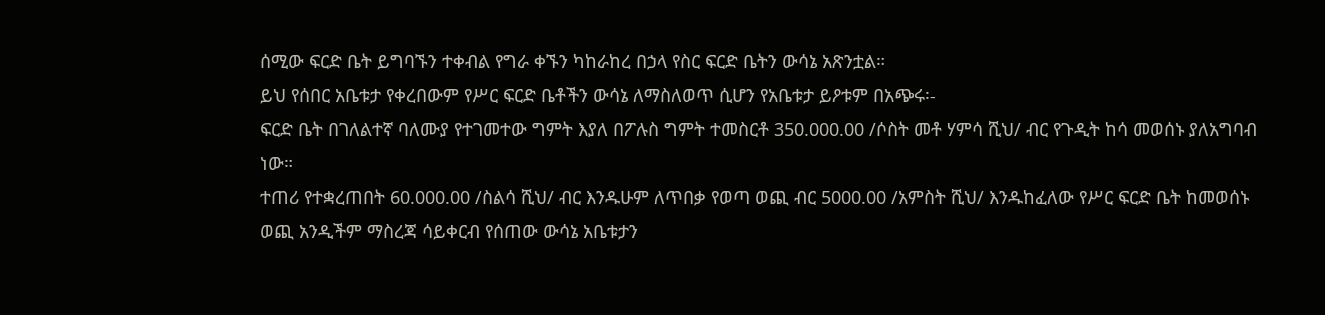ሰሚው ፍርድ ቤት ይግባኙን ተቀብል የግራ ቀኙን ካከራከረ በኃላ የስር ፍርድ ቤትን ውሳኔ አጽንቷል።
ይህ የሰበር አቤቱታ የቀረበውም የሥር ፍርድ ቤቶችን ውሳኔ ለማስለወጥ ሲሆን የአቤቱታ ይዖቱም በአጭሩ፡-
ፍርድ ቤት በገለልተኛ ባለሙያ የተገመተው ግምት እያለ በፖሉስ ግምት ተመስርቶ 350.000.00 /ሶስት መቶ ሃምሳ ሺህ/ ብር የጉዲት ከሳ መወሰኑ ያለአግባብ ነው።
ተጠሪ የተቋረጠበት 60.000.00 /ስልሳ ሺህ/ ብር እንዱሁም ለጥበቃ የወጣ ወጪ ብር 5000.00 /አምስት ሺህ/ እንዱከፈለው የሥር ፍርድ ቤት ከመወሰኑ ወጪ አንዲችም ማስረጃ ሳይቀርብ የሰጠው ውሳኔ አቤቱታን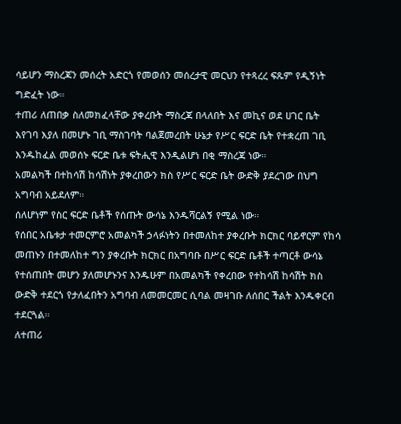ሳይሆን ማስረጃን መሰረት አድርጎ የመወሰን መሰረታዊ መርህን የተጻረረ ፍጹም የዲኝነት ግድፈት ነው።
ተጠሪ ለጠበቃ ስለመክፈላቸው ያቀረቡት ማስረጃ በላለበት እና መኪና ወደ ሀገር ቤት እየገባ እያለ በመሆኑ ገቢ ማስገባት ባልጀመረበት ሁኔታ የሥር ፍርድ ቤት የተቋረጠ ገቢ እንዱከፈል መወሰኑ ፍርድ ቤቱ ፍትሒዊ እንዲልሆነ በቂ ማስረጃ ነው።
አመልካች በተከሳሽ ከሳሽነት ያቀረበውን ክስ የሥር ፍርድ ቤት ውድቅ ያደረገው በህግ አግባብ አይደለም።
ሰለሆነም የስር ፍርድ ቤቶች የሰጡት ውሳኔ እንዱሻርልኝ የሚል ነው።
የሰበር አቤቱታ ተመርምሮ አመልካች ኃላፉነትን በተመለከተ ያቀረቡት ክርክር ባይኖርም የከሳ መጠኑን በተመለከተ ግን ያቀረቡት ክርክር በአግባቡ በሥር ፍርድ ቤቶች ተጣርቶ ውሳኔ የተሰጠበት መሆን ያለመሆኑንና እንዱሁም በአመልካች የቀረበው የተከሳሽ ከሳሽት ክስ ውድቅ ተደርጎ የታለፈበትን አግባብ ለመመርመር ሲባል መዛገቡ ለሰበር ችልት እንዱቀርብ ተደርጓል።
ለተጠሪ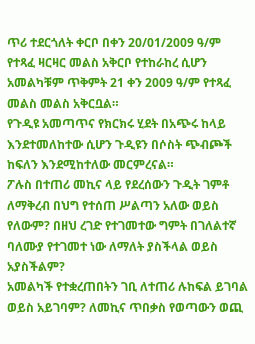ጥሪ ተደርጎለት ቀርቦ በቀን 20/01/2009 ዓ/ም የተጻፈ ዛርዛር መልስ አቅርቦ የተከራከረ ሲሆን አመልካቹም ጥቅምት 21 ቀን 2009 ዓ/ም የተጻፈ መልስ መልስ አቅርቧል።
የጉዲዩ አመጣጥና የክርክሩ ሂደት በአጭሩ ከላይ እንደተመለከተው ሲሆን ጉዲዩን በሶስት ጭብጮች ከፍለን እንደሚከተለው መርምረናል።
ፖሉስ በተጠሪ መኪና ላይ የደረሰውን ጉዲት ገምቶ ለማቅረብ በህግ የተሰጠ ሥልጣን አለው ወይስ የለውም? በዘህ ረገድ የተገመተው ግምት በገለልተኛ ባለሙያ የተገመተ ነው ለማለት ያስችላል ወይስ አያስችልም?
አመልካች የተቋረጠበትን ገቢ ለተጠሪ ሉከፍል ይገባል ወይስ አይገባም? ለመኪና ጥበቃስ የወጣውን ወጪ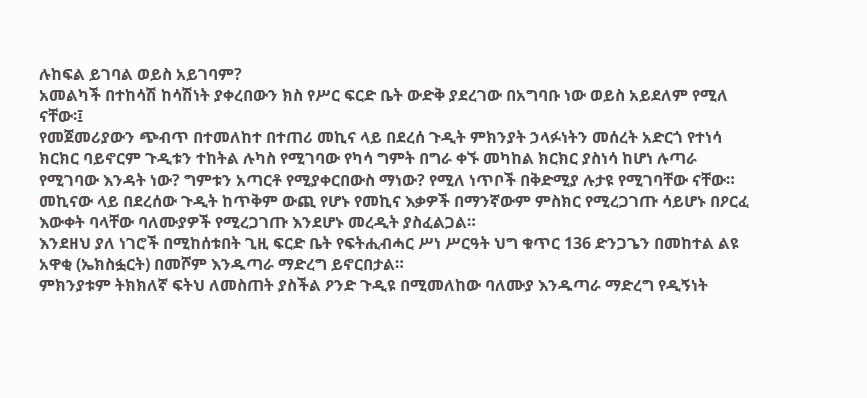ሉከፍል ይገባል ወይስ አይገባም?
አመልካች በተከሳሽ ከሳሽነት ያቀረበውን ክስ የሥር ፍርድ ቤት ውድቅ ያደረገው በአግባቡ ነው ወይስ አይደለም የሚለ ናቸው፡፤
የመጀመሪያውን ጭብጥ በተመለከተ በተጠሪ መኪና ላይ በደረሰ ጉዲት ምክንያት ኃላፉነትን መሰረት አድርጎ የተነሳ ክርክር ባይኖርም ጉዲቱን ተከትል ሉካስ የሚገባው የካሳ ግምት በግራ ቀኙ መካከል ክርክር ያስነሳ ከሆነ ሉጣራ የሚገባው እንዳት ነው? ግምቱን አጣርቶ የሚያቀርበውስ ማነው? የሚለ ነጥቦች በቅድሚያ ሉታዩ የሚገባቸው ናቸው። መኪናው ላይ በደረሰው ጉዲት ከጥቅም ውጪ የሆኑ የመኪና እቃዎች በማንኛውም ምስክር የሚረጋገጡ ሳይሆኑ በዖርፈ እውቀት ባላቸው ባለሙያዎች የሚረጋገጡ እንደሆኑ መረዲት ያስፈልጋል።
እንደዘህ ያለ ነገሮች በሚከሰቱበት ጊዚ ፍርድ ቤት የፍትሒብሓር ሥነ ሥርዓት ህግ ቁጥር 136 ድንጋጌን በመከተል ልዩ አዋቂ (ኤክስፏርት) በመሾም እንዱጣራ ማድረግ ይኖርበታል።
ምክንያቱም ትክክለኛ ፍትህ ለመስጠት ያስችል ዖንድ ጉዲዩ በሚመለከው ባለሙያ እንዱጣራ ማድረግ የዲኝነት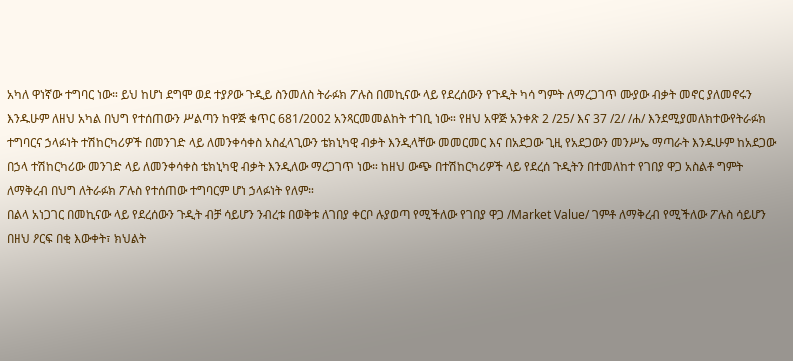አካለ ዋነኛው ተግባር ነው። ይህ ከሆነ ደግሞ ወደ ተያዖው ጉዲይ ስንመለስ ትራፉክ ፖሉስ በመኪናው ላይ የደረሰውን የጉዲት ካሳ ግምት ለማረጋገጥ ሙያው ብቃት መኖር ያለመኖሩን እንዱሁም ለዘህ አካል በህግ የተሰጠውን ሥልጣን ከዋጅ ቁጥር 681/2002 አንጻርመመልከት ተገቢ ነው። የዘህ አዋጅ አንቀጽ 2 /25/ እና 37 /2/ /ሐ/ እንደሚያመለክተውየትራፉክ ተግባርና ኃላፉነት ተሽከርካሪዎች በመንገድ ላይ ለመንቀሳቀስ አስፈላጊውን ቴክኒካዊ ብቃት እንዲላቸው መመርመር እና በአደጋው ጊዚ የአደጋውን መንሥኤ ማጣራት እንዱሁም ከአደጋው በኃላ ተሽከርካሪው መንገድ ላይ ለመንቀሳቀስ ቴክኒካዊ ብቃት እንዲለው ማረጋገጥ ነው። ከዘህ ውጭ በተሽከርካሪዎች ላይ የደረሰ ጉዲትን በተመለከተ የገበያ ዋጋ አስልቶ ግምት ለማቅረብ በህግ ለትራፉክ ፖሉስ የተሰጠው ተግባርም ሆነ ኃላፉነት የለም።
በልላ አነጋገር በመኪናው ላይ የደረሰውን ጉዲት ብቻ ሳይሆን ንብረቱ በወቅቱ ለገበያ ቀርቦ ሉያወጣ የሚችለው የገበያ ዋጋ /Market Value/ ገምቶ ለማቅረብ የሚችለው ፖሉስ ሳይሆን በዘህ ዖርፍ በቂ እውቀት፣ ክህልት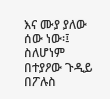እና ሙያ ያለው ሰው ነው፡፤ ስለሆነም በተያዖው ጉዲይ በፖሉስ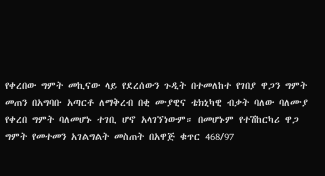የቀረበው ግምት መኪናው ላይ የደረሰውን ጉዲት በተመለከተ የገበያ ዋጋን ግምት መጠን በአግባቡ አጣርቶ ለማቅረብ በቂ ሙያዊና ቴክኒካዊ ብቃት ባለው ባለሙያ የቀረበ ግምት ባለመሆኑ ተገቢ ሆኖ አላገኘነውም። በመሆኑም የተሽከርካሪ ዋጋ ግምት የመተመን አገልግልት መስጠት በአዋጅ ቁጥር 468/97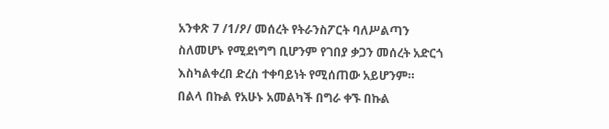አንቀጽ 7 /1/ዖ/ መሰረት የትራንስፖርት ባለሥልጣን ስለመሆኑ የሚደነግግ ቢሆንም የገበያ ቃጋን መሰረት አድርጎ እስካልቀረበ ድረስ ተቀባይነት የሚሰጠው አይሆንም።
በልላ በኩል የአሁኑ አመልካች በግራ ቀኙ በኩል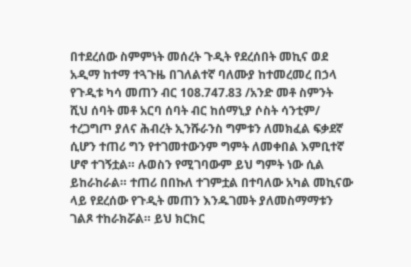በተደረሰው ስምምነት መሰረት ጉዲት የደረሰበት መኪና ወደ አዲማ ከተማ ተጓጉዜ በገለልተኛ ባለሙያ ከተመረመረ በኃላ የጉዲቱ ካሳ መጠን ብር 108.747.83 /አንድ መቶ ስምንት ሺህ ሰባት መቶ አርባ ሰባት ብር ከሰማኒያ ሶስት ሳንቲም/ ተረጋግጦ ያለና ሕብረት ኢንሹራንስ ግምቱን ለመክፈል ፍቃደኛ ሲሆን ተጠሪ ግን የተገመተውንም ግምት ለመቀበል እምቢተኛ ሆኖ ተገኝቷል። ሉወስን የሚገባውም ይህ ግምት ነው ሲል ይከራከራል። ተጠሪ በበኩለ ተገምቷል በተባለው አካል መኪናው ላይ የደረሰው የጉዲት መጠን እንዱገመት ያለመስማማቱን ገልጾ ተከራክሯል። ይህ ክርክር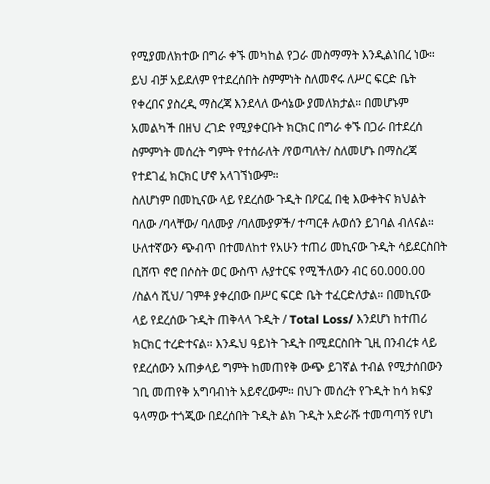የሚያመለክተው በግራ ቀኙ መካከል የጋራ መስማማት እንዲልነበረ ነው። ይህ ብቻ አይደለም የተደረሰበት ስምምነት ስለመኖሩ ለሥር ፍርድ ቤት የቀረበና ያስረዲ ማስረጃ እንደላለ ውሳኔው ያመለክታል። በመሆኑም አመልካች በዘህ ረገድ የሚያቀርቡት ክርክር በግራ ቀኙ በጋራ በተደረሰ ስምምነት መሰረት ግምት የተሰራለት /የወጣለት/ ስለመሆኑ በማስረጃ የተደገፈ ክርክር ሆኖ አላገኘነውም።
ስለሆነም በመኪናው ላይ የደረሰው ጉዲት በዖርፈ በቂ እውቀትና ክህልት ባለው /ባላቸው/ ባለሙያ /ባለሙያዎች/ ተጣርቶ ሉወሰን ይገባል ብለናል።
ሁለተኛውን ጭብጥ በተመለከተ የአሁን ተጠሪ መኪናው ጉዲት ሳይደርስበት ቢሸጥ ኖሮ በሶስት ወር ውስጥ ሉያተርፍ የሚችለውን ብር 60.000.00 /ስልሳ ሺህ/ ገምቶ ያቀረበው በሥር ፍርድ ቤት ተፈርድለታል። በመኪናው ላይ የደረሰው ጉዲት ጠቅላላ ጉዲት / Total Loss/ እንደሆነ ከተጠሪ ክርክር ተረድተናል። እንዱህ ዓይነት ጉዲት በሚደርስበት ጊዚ በንብረቱ ላይ የደረሰውን አጠቃላይ ግምት ከመጠየቅ ውጭ ይገኛል ተብል የሚታሰበውን ገቢ መጠየቅ አግባብነት አይኖረውም። በህጉ መሰረት የጉዲት ከሳ ክፍያ ዓላማው ተጎጂው በደረሰበት ጉዲት ልክ ጉዲት አድራሹ ተመጣጣኝ የሆነ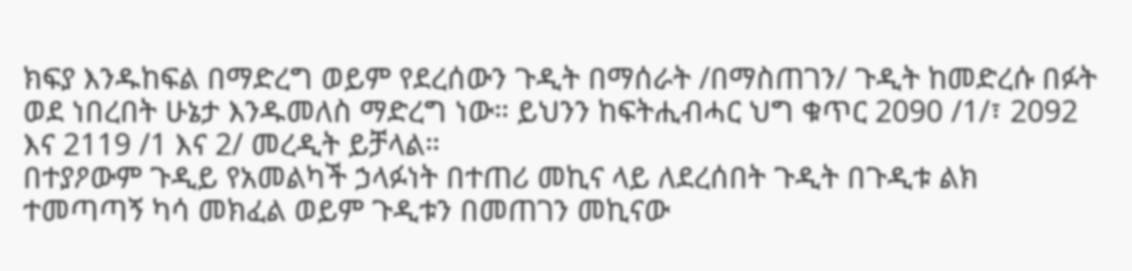ክፍያ እንዱከፍል በማድረግ ወይም የደረሰውን ጉዲት በማሰራት /በማስጠገን/ ጉዲት ከመድረሱ በፉት ወደ ነበረበት ሁኔታ እንዱመለስ ማድረግ ነው። ይህንን ከፍትሒብሓር ህግ ቁጥር 2090 /1/፣ 2092 እና 2119 /1 እና 2/ መረዲት ይቻላል።
በተያዖውም ጉዲይ የአመልካች ኃላፉነት በተጠሪ መኪና ላይ ለደረሰበት ጉዲት በጉዲቱ ልክ ተመጣጣኝ ካሳ መክፈል ወይም ጉዲቱን በመጠገን መኪናው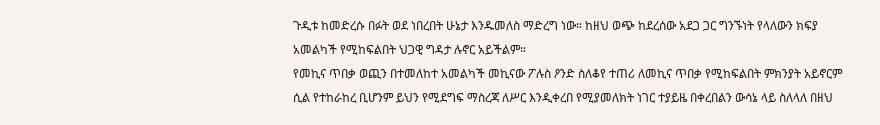ጉዲቱ ከመድረሱ በፉት ወደ ነበረበት ሁኔታ እንዱመለስ ማድረግ ነው። ከዘህ ወጭ ከደረሰው አደጋ ጋር ግንኙነት የላለውን ክፍያ አመልካች የሚከፍልበት ህጋዊ ግዳታ ሉኖር አይችልም።
የመኪና ጥበቃ ወጪን በተመለከተ አመልካች መኪናው ፖሉስ ዖንድ ስለቆየ ተጠሪ ለመኪና ጥበቃ የሚከፍልበት ምክንያት አይኖርም ሲል የተከራከረ ቢሆንም ይህን የሚደግፍ ማስረጃ ለሥር እንዲቀረበ የሚያመለክት ነገር ተያይዜ በቀረበልን ውሳኔ ላይ ስለላለ በዘህ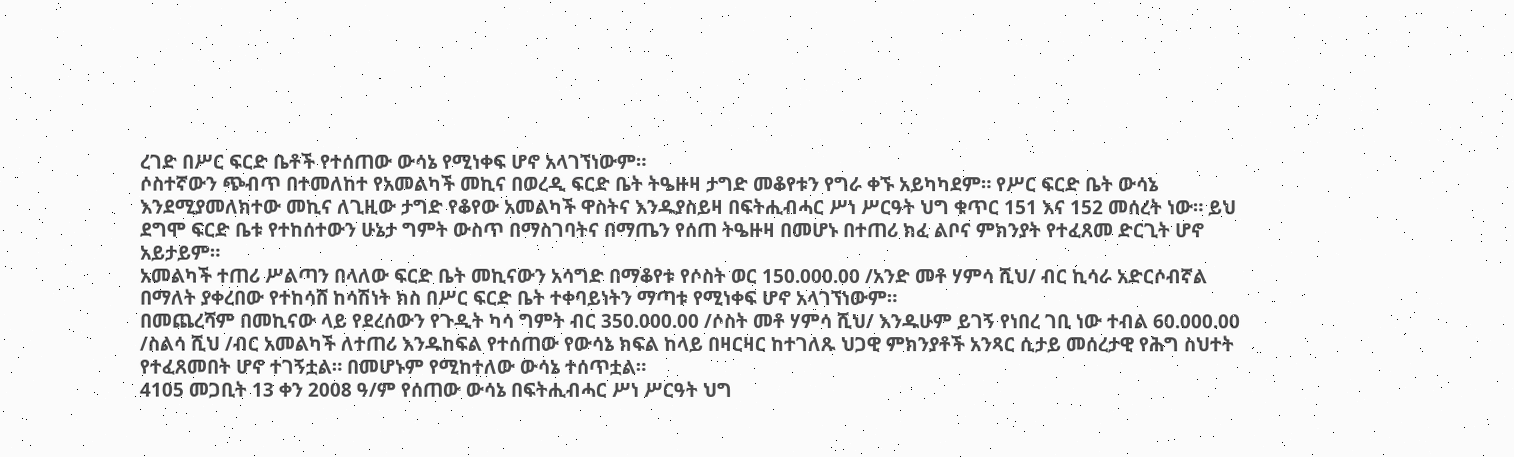ረገድ በሥር ፍርድ ቤቶች የተሰጠው ውሳኔ የሚነቀፍ ሆኖ አላገኘነውም።
ሶስተኛውን ጭብጥ በተመለከተ የአመልካች መኪና በወረዲ ፍርድ ቤት ትዔዙዛ ታግድ መቆየቱን የግራ ቀኙ አይካካደም። የሥር ፍርድ ቤት ውሳኔ እንደሚያመለክተው መኪና ለጊዚው ታግድ የቆየው አመልካች ዋስትና እንዱያስይዛ በፍትሒብሓር ሥነ ሥርዓት ህግ ቁጥር 151 እና 152 መሰረት ነው። ይህ ደግሞ ፍርድ ቤቱ የተከሰተውን ሁኔታ ግምት ውስጥ በማስገባትና በማጤን የሰጠ ትዔዙዛ በመሆኑ በተጠሪ ክፈ ልቦና ምክንያት የተፈጸመ ድርጊት ሆኖ አይታይም።
አመልካች ተጠሪ ሥልጣን በላለው ፍርድ ቤት መኪናውን አሳግድ በማቆየቱ የሶስት ወር 150.000.00 /አንድ መቶ ሃምሳ ሺህ/ ብር ኪሳራ አድርሶብኛል በማለት ያቀረበው የተከሳሸ ከሳሽነት ክስ በሥር ፍርድ ቤት ተቀባይነትን ማጣቱ የሚነቀፍ ሆኖ አላገኘነውም።
በመጨረሻም በመኪናው ላይ የደረሰውን የጉዲት ካሳ ግምት ብር 350.000.00 /ሶስት መቶ ሃምሳ ሺህ/ እንዱሁም ይገኝ የነበረ ገቢ ነው ተብል 60.000.00 /ስልሳ ሺህ /ብር አመልካች ለተጠሪ እንዱከፍል የተሰጠው የውሳኔ ክፍል ከላይ በዛርዛር ከተገለጹ ህጋዊ ምክንያቶች አንጻር ሲታይ መሰረታዊ የሕግ ስህተት የተፈጸመበት ሆኖ ተገኝቷል። በመሆኑም የሚከተለው ውሳኔ ተሰጥቷል።
4105 መጋቢት 13 ቀን 2008 ዓ/ም የሰጠው ውሳኔ በፍትሒብሓር ሥነ ሥርዓት ህግ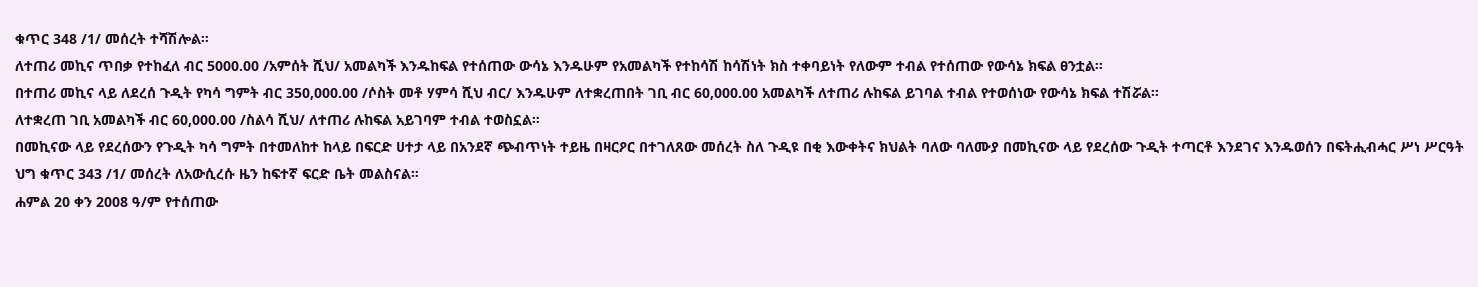ቁጥር 348 /1/ መሰረት ተሻሽሎል።
ለተጠሪ መኪና ጥበቃ የተከፈለ ብር 5000.00 /አምሰት ሺህ/ አመልካች እንዱከፍል የተሰጠው ውሳኔ እንዱሁም የአመልካች የተከሳሽ ከሳሽነት ክስ ተቀባይነት የለውም ተብል የተሰጠው የውሳኔ ክፍል ፀንቷል።
በተጠሪ መኪና ላይ ለደረሰ ጉዲት የካሳ ግምት ብር 350,000.00 /ሶስት መቶ ሃምሳ ሺህ ብር/ እንዱሁም ለተቋረጠበት ገቢ ብር 60,000.00 አመልካች ለተጠሪ ሉከፍል ይገባል ተብል የተወሰነው የውሳኔ ክፍል ተሽሯል።
ለተቋረጠ ገቢ አመልካች ብር 60,000.00 /ስልሳ ሺህ/ ለተጠሪ ሉከፍል አይገባም ተብል ተወስኗል።
በመኪናው ላይ የደረሰውን የጉዲት ካሳ ግምት በተመለከተ ከላይ በፍርድ ሀተታ ላይ በአንደኛ ጭብጥነት ተይዜ በዛርዖር በተገለጸው መሰረት ስለ ጉዲዩ በቂ እውቀትና ክህልት ባለው ባለሙያ በመኪናው ላይ የደረሰው ጉዲት ተጣርቶ እንደገና እንዱወሰን በፍትሒብሓር ሥነ ሥርዓት ህግ ቁጥር 343 /1/ መሰረት ለአውሲረሱ ዜን ከፍተኛ ፍርድ ቤት መልስናል።
ሐምል 20 ቀን 2008 ዓ/ም የተሰጠው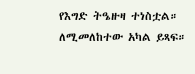የእግድ ትዔዙዛ ተነስቷል። ለሚመለከተው አካል ይጻፍ።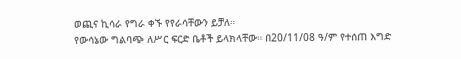ወጪና ኪሳራ የግራ ቀኙ የየራሳቸውን ይቻለ።
የውሳኔው ግልባጭ ለሥር ፍርድ ቤቶች ይላክላቸው። በ20/11/08 ዓ/ም የተሰጠ እግድ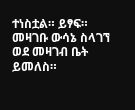ተነስቷል። ይፃፍ።
መዛገቡ ውሳኔ ስላገኘ ወደ መዛገብ ቤት ይመለስ።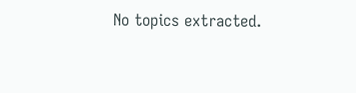No topics extracted.